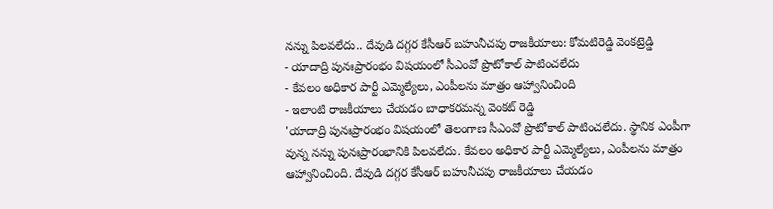నన్ను పిలవలేదు.. దేవుడి దగ్గర కేసీఆర్ బహునీచపు రాజకీయాలు: కోమటిరెడ్డి వెంకట్రెడ్డి
- యాదాద్రి పునఃప్రారంభం విషయంలో సీఎంవో ప్రొటోకాల్ పాటించలేదు
- కేవలం అధికార పార్టీ ఎమ్మెల్యేలు, ఎంపీలను మాత్రం ఆహ్వానించింది
- ఇలాంటి రాజకీయాలు చేయడం బాధాకరమన్న వెంకట్ రెడ్డి
'యాదాద్రి పునఃప్రారంభం విషయంలో తెలంగాణ సీఎంవో ప్రొటోకాల్ పాటించలేదు. స్థానిక ఎంపీగా వున్న నన్ను పునఃప్రారంభానికి పిలవలేదు. కేవలం అధికార పార్టీ ఎమ్మెల్యేలు, ఎంపీలను మాత్రం ఆహ్వానించింది. దేవుడి దగ్గర కేసీఆర్ బహునీచపు రాజకీయాలు చేయడం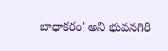బాధాకరం' అని భువనగిరి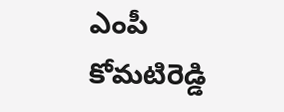ఎంపీ కోమటిరెడ్డి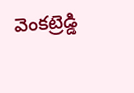వెంకట్రెడ్డి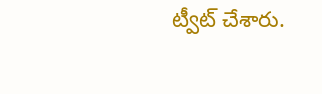ట్వీట్ చేశారు.